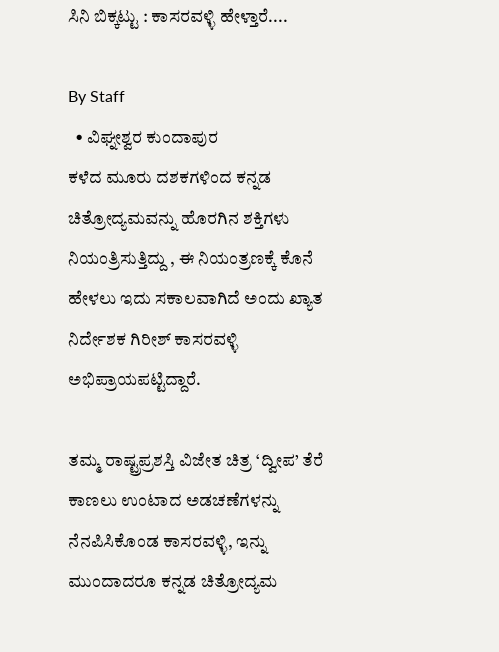ಸಿನಿ ಬಿಕ್ಕಟ್ಟು : ಕಾಸರವಳ್ಳಿ ಹೇಳ್ತಾರೆ....

By Staff
  • ವಿಘ್ನೕಶ್ವರ ಕುಂದಾಪುರ
ಕಳೆದ ಮೂರು ದಶಕಗಳಿಂದ ಕನ್ನಡ ಚಿತ್ರೋದ್ಯಮವನ್ನು ಹೊರಗಿನ ಶಕ್ತಿಗಳು ನಿಯಂತ್ರಿಸುತ್ತಿದ್ದು , ಈ ನಿಯಂತ್ರಣಕ್ಕೆ ಕೊನೆ ಹೇಳಲು ಇದು ಸಕಾಲವಾಗಿದೆ ಅಂದು ಖ್ಯಾತ ನಿರ್ದೇಶಕ ಗಿರೀಶ್‌ ಕಾಸರವಳ್ಳಿ ಅಭಿಪ್ರಾಯಪಟ್ಟಿದ್ದಾರೆ.

ತಮ್ಮ ರಾಷ್ಟ್ರಪ್ರಶಸ್ತಿ ವಿಜೇತ ಚಿತ್ರ ‘ದ್ವೀಪ’ ತೆರೆ ಕಾಣಲು ಉಂಟಾದ ಅಡಚಣೆಗಳನ್ನು ನೆನಪಿಸಿಕೊಂಡ ಕಾಸರವಳ್ಳಿ, ಇನ್ನು ಮುಂದಾದರೂ ಕನ್ನಡ ಚಿತ್ರೋದ್ಯಮ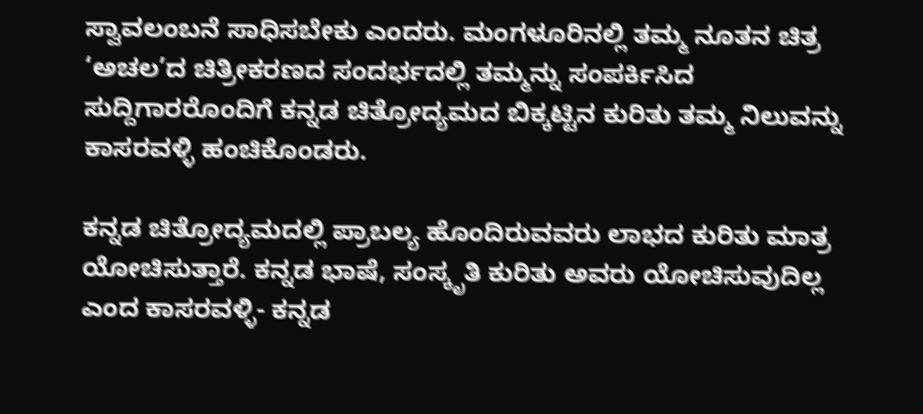ಸ್ವಾವಲಂಬನೆ ಸಾಧಿಸಬೇಕು ಎಂದರು. ಮಂಗಳೂರಿನಲ್ಲಿ ತಮ್ಮ ನೂತನ ಚಿತ್ರ ‘ಅಚಲ’ದ ಚಿತ್ರೀಕರಣದ ಸಂದರ್ಭದಲ್ಲಿ ತಮ್ಮನ್ನು ಸಂಪರ್ಕಿಸಿದ ಸುದ್ದಿಗಾರರೊಂದಿಗೆ ಕನ್ನಡ ಚಿತ್ರೋದ್ಯಮದ ಬಿಕ್ಕಟ್ಟಿನ ಕುರಿತು ತಮ್ಮ ನಿಲುವನ್ನು ಕಾಸರವಳ್ಳಿ ಹಂಚಿಕೊಂಡರು.

ಕನ್ನಡ ಚಿತ್ರೋದ್ಯಮದಲ್ಲಿ ಪ್ರಾಬಲ್ಯ ಹೊಂದಿರುವವರು ಲಾಭದ ಕುರಿತು ಮಾತ್ರ ಯೋಚಿಸುತ್ತಾರೆ. ಕನ್ನಡ ಭಾಷೆ, ಸಂಸ್ಕೃತಿ ಕುರಿತು ಅವರು ಯೋಚಿಸುವುದಿಲ್ಲ ಎಂದ ಕಾಸರವಳ್ಳಿ- ಕನ್ನಡ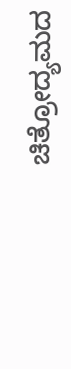ಚಿತ್ರೋದ್ಯಮದ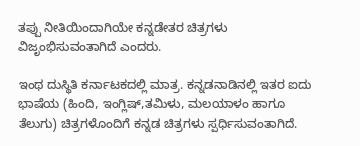ತಪ್ಪು ನೀತಿಯಿಂದಾಗಿಯೇ ಕನ್ನಡೇತರ ಚಿತ್ರಗಳು ವಿಜೃಂಭಿಸುವಂತಾಗಿದೆ ಎಂದರು.

ಇಂಥ ದುಸ್ಥಿತಿ ಕರ್ನಾಟಕದಲ್ಲಿ ಮಾತ್ರ. ಕನ್ನಡನಾಡಿನಲ್ಲಿ ಇತರ ಐದು ಭಾಷೆಯ (ಹಿಂದಿ, ಇಂಗ್ಲಿಷ್‌,ತಮಿಳು, ಮಲಯಾಳಂ ಹಾಗೂ ತೆಲುಗು) ಚಿತ್ರಗಳೊಂದಿಗೆ ಕನ್ನಡ ಚಿತ್ರಗಳು ಸ್ಪರ್ಧಿಸುವಂತಾಗಿದೆ.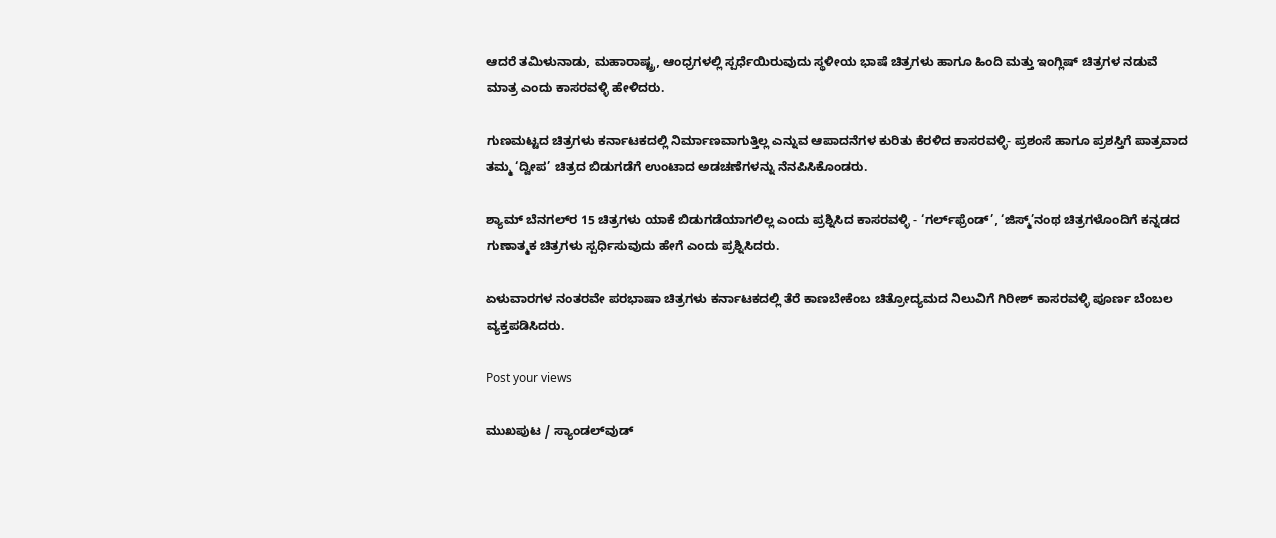ಆದರೆ ತಮಿಳುನಾಡು, ಮಹಾರಾಷ್ಟ್ರ, ಆಂಧ್ರಗಳಲ್ಲಿ ಸ್ಪರ್ಧೆಯಿರುವುದು ಸ್ಥಳೀಯ ಭಾಷೆ ಚಿತ್ರಗಳು ಹಾಗೂ ಹಿಂದಿ ಮತ್ತು ಇಂಗ್ಲಿಷ್‌ ಚಿತ್ರಗಳ ನಡುವೆ ಮಾತ್ರ ಎಂದು ಕಾಸರವಳ್ಳಿ ಹೇಳಿದರು.

ಗುಣಮಟ್ಟದ ಚಿತ್ರಗಳು ಕರ್ನಾಟಕದಲ್ಲಿ ನಿರ್ಮಾಣವಾಗುತ್ತಿಲ್ಲ ಎನ್ನುವ ಆಪಾದನೆಗಳ ಕುರಿತು ಕೆರಳಿದ ಕಾಸರವಳ್ಳಿ- ಪ್ರಶಂಸೆ ಹಾಗೂ ಪ್ರಶಸ್ತಿಗೆ ಪಾತ್ರವಾದ ತಮ್ಮ ‘ದ್ವೀಪ’ ಚಿತ್ರದ ಬಿಡುಗಡೆಗೆ ಉಂಟಾದ ಅಡಚಣೆಗಳನ್ನು ನೆನಪಿಸಿಕೊಂಡರು.

ಶ್ಯಾಮ್‌ ಬೆನಗಲ್‌ರ 15 ಚಿತ್ರಗಳು ಯಾಕೆ ಬಿಡುಗಡೆಯಾಗಲಿಲ್ಲ ಎಂದು ಪ್ರಶ್ನಿಸಿದ ಕಾಸರವಳ್ಳಿ - ‘ಗರ್ಲ್‌ಫ್ರೆಂಡ್‌’, ‘ಜಿಸ್ಮ್‌’ನಂಥ ಚಿತ್ರಗಳೊಂದಿಗೆ ಕನ್ನಡದ ಗುಣಾತ್ಮಕ ಚಿತ್ರಗಳು ಸ್ಪರ್ಧಿಸುವುದು ಹೇಗೆ ಎಂದು ಪ್ರಶ್ನಿಸಿದರು.

ಏಳುವಾರಗಳ ನಂತರವೇ ಪರಭಾಷಾ ಚಿತ್ರಗಳು ಕರ್ನಾಟಕದಲ್ಲಿ ತೆರೆ ಕಾಣಬೇಕೆಂಬ ಚಿತ್ರೋದ್ಯಮದ ನಿಲುವಿಗೆ ಗಿರೀಶ್‌ ಕಾಸರವಳ್ಳಿ ಪೂರ್ಣ ಬೆಂಬಲ ವ್ಯಕ್ತಪಡಿಸಿದರು.

Post your views

ಮುಖಪುಟ / ಸ್ಯಾಂಡಲ್‌ವುಡ್‌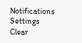Notifications
Settings
Clear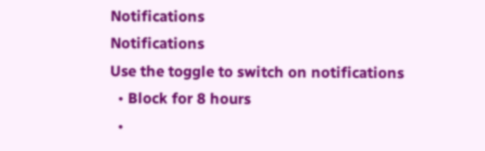Notifications
Notifications
Use the toggle to switch on notifications
  • Block for 8 hours
  •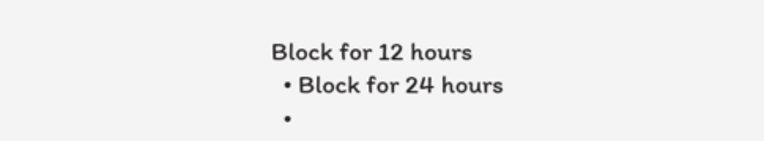Block for 12 hours
  • Block for 24 hours
  •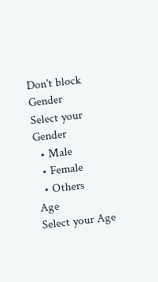Don't block
Gender
Select your Gender
  • Male
  • Female
  • Others
Age
Select your Age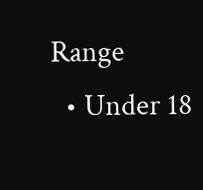Range
  • Under 18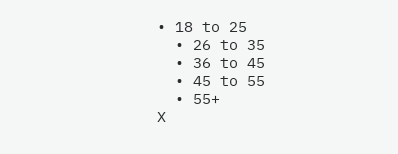• 18 to 25
  • 26 to 35
  • 36 to 45
  • 45 to 55
  • 55+
X